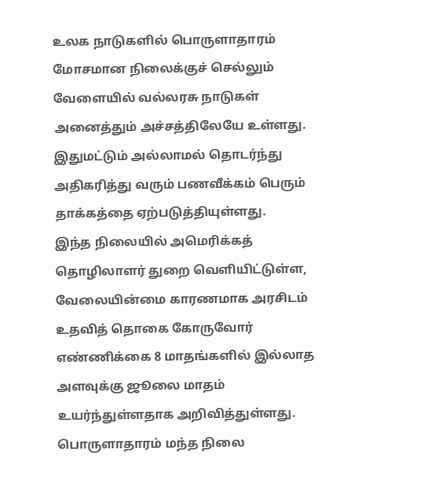உலக நாடுகளில் பொருளாதாரம் மோசமான நிலைக்குச் செல்லும் வேளையில் வல்லரசு நாடுகள் அனைத்தும் அச்சத்திலேயே உள்ளது. இதுமட்டும் அல்லாமல் தொடர்ந்து அதிகரித்து வரும் பணவீக்கம் பெரும் தாக்கத்தை ஏற்படுத்தியுள்ளது.
இந்த நிலையில் அமெரிக்கத் தொழிலாளர் துறை வெளியிட்டுள்ள, வேலையின்மை காரணமாக அரசிடம் உதவித் தொகை கோருவோர் எண்ணிக்கை 8 மாதங்களில் இல்லாத அளவுக்கு ஜூலை மாதம் உயர்ந்துள்ளதாக அறிவித்துள்ளது.
பொருளாதாரம் மந்த நிலை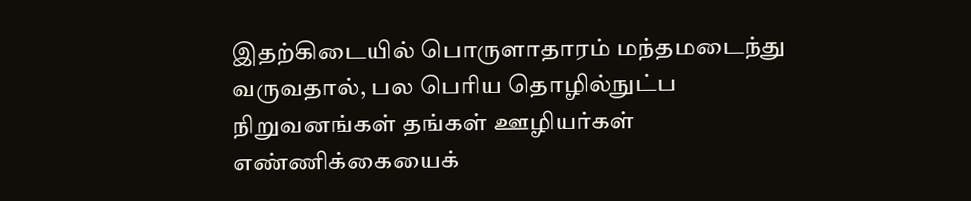இதற்கிடையில் பொருளாதாரம் மந்தமடைந்து வருவதால், பல பெரிய தொழில்நுட்ப நிறுவனங்கள் தங்கள் ஊழியர்கள் எண்ணிக்கையைக்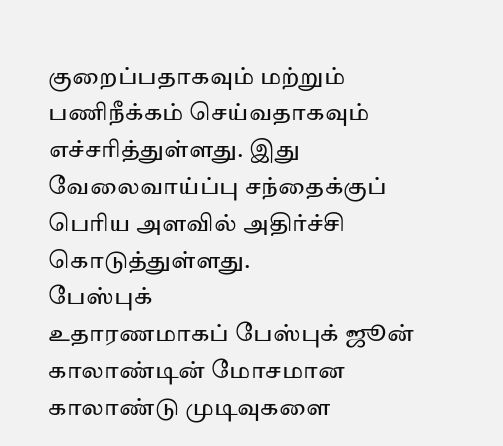குறைப்பதாகவும் மற்றும் பணிநீக்கம் செய்வதாகவும் எச்சரித்துள்ளது. இது வேலைவாய்ப்பு சந்தைக்குப் பெரிய அளவில் அதிர்ச்சி கொடுத்துள்ளது.
பேஸ்புக்
உதாரணமாகப் பேஸ்புக் ஜூன் காலாண்டின் மோசமான காலாண்டு முடிவுகளை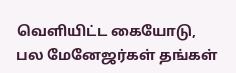வெளியிட்ட கையோடு, பல மேனேஜர்கள் தங்கள்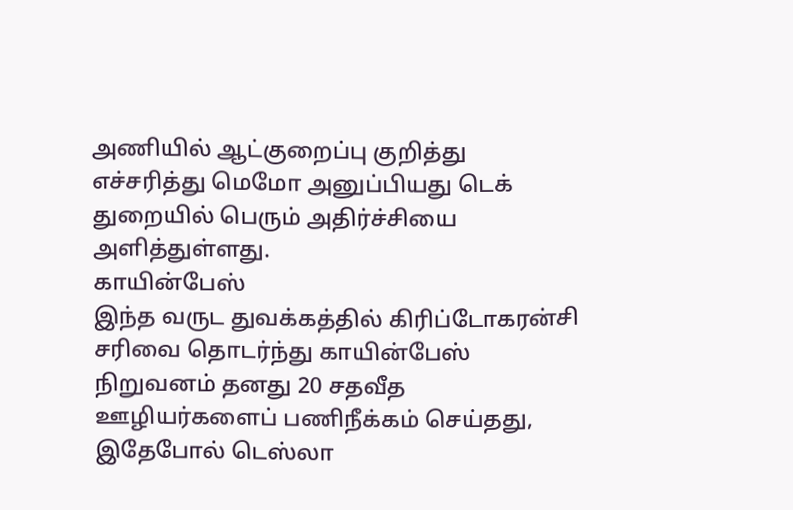அணியில் ஆட்குறைப்பு குறித்து எச்சரித்து மெமோ அனுப்பியது டெக் துறையில் பெரும் அதிர்ச்சியை அளித்துள்ளது.
காயின்பேஸ்
இந்த வருட துவக்கத்தில் கிரிப்டோகரன்சி சரிவை தொடர்ந்து காயின்பேஸ் நிறுவனம் தனது 20 சதவீத ஊழியர்களைப் பணிநீக்கம் செய்தது, இதேபோல் டெஸ்லா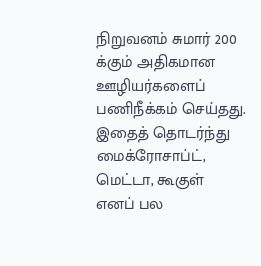நிறுவனம் சுமார் 200 க்கும் அதிகமான ஊழியர்களைப் பணிநீக்கம் செய்தது. இதைத் தொடர்ந்து மைக்ரோசாப்ட், மெட்டா, கூகுள் எனப் பல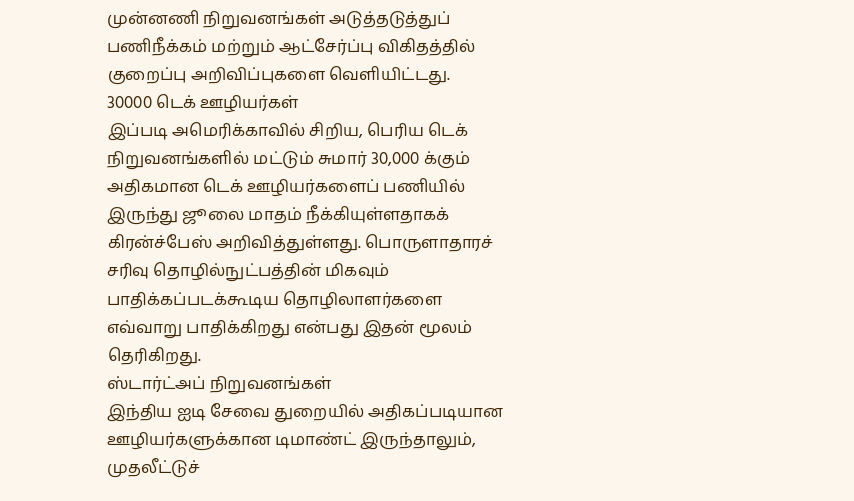முன்னணி நிறுவனங்கள் அடுத்தடுத்துப் பணிநீக்கம் மற்றும் ஆட்சேர்ப்பு விகிதத்தில் குறைப்பு அறிவிப்புகளை வெளியிட்டது.
30000 டெக் ஊழியர்கள்
இப்படி அமெரிக்காவில் சிறிய, பெரிய டெக் நிறுவனங்களில் மட்டும் சுமார் 30,000 க்கும் அதிகமான டெக் ஊழியர்களைப் பணியில் இருந்து ஜூலை மாதம் நீக்கியுள்ளதாகக் கிரன்ச்பேஸ் அறிவித்துள்ளது. பொருளாதாரச் சரிவு தொழில்நுட்பத்தின் மிகவும் பாதிக்கப்படக்கூடிய தொழிலாளர்களை எவ்வாறு பாதிக்கிறது என்பது இதன் மூலம் தெரிகிறது.
ஸ்டார்ட்அப் நிறுவனங்கள்
இந்திய ஐடி சேவை துறையில் அதிகப்படியான ஊழியர்களுக்கான டிமாண்ட் இருந்தாலும், முதலீட்டுச்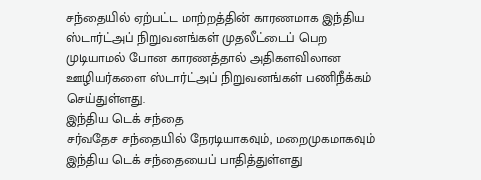சந்தையில் ஏற்பட்ட மாற்றத்தின் காரணமாக இந்திய ஸ்டார்ட்அப் நிறுவனங்கள் முதலீட்டைப் பெற முடியாமல் போன காரணத்தால் அதிகளவிலான ஊழியர்களை ஸ்டார்ட்அப் நிறுவனங்கள் பணிநீக்கம் செய்துள்ளது.
இந்திய டெக் சந்தை
சர்வதேச சந்தையில் நேரடியாகவும், மறைமுகமாகவும் இந்திய டெக் சந்தையைப் பாதித்துள்ளது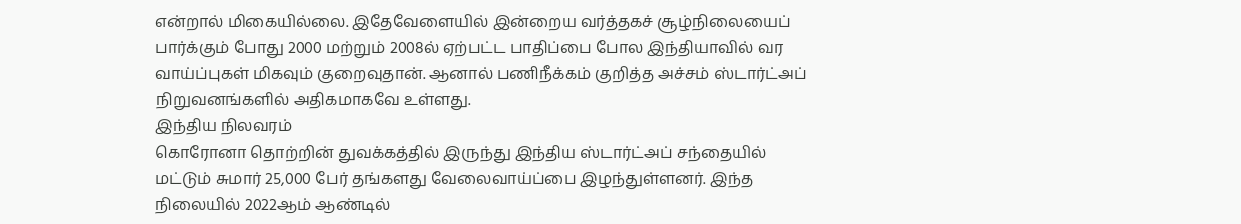என்றால் மிகையில்லை. இதேவேளையில் இன்றைய வர்த்தகச் சூழ்நிலையைப் பார்க்கும் போது 2000 மற்றும் 2008ல் ஏற்பட்ட பாதிப்பை போல இந்தியாவில் வர வாய்ப்புகள் மிகவும் குறைவுதான். ஆனால் பணிநீக்கம் குறித்த அச்சம் ஸ்டார்ட்அப் நிறுவனங்களில் அதிகமாகவே உள்ளது.
இந்திய நிலவரம்
கொரோனா தொற்றின் துவக்கத்தில் இருந்து இந்திய ஸ்டார்ட்அப் சந்தையில் மட்டும் சுமார் 25,000 பேர் தங்களது வேலைவாய்ப்பை இழந்துள்ளனர். இந்த நிலையில் 2022ஆம் ஆண்டில்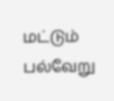மட்டும் பல்வேறு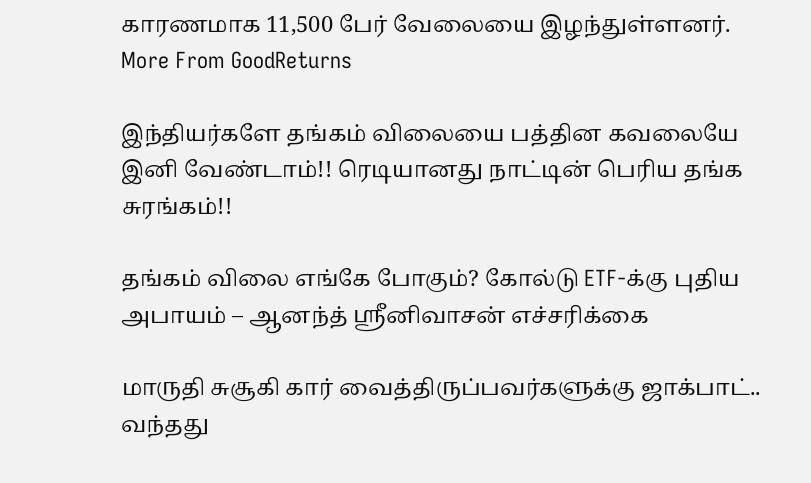காரணமாக 11,500 பேர் வேலையை இழந்துள்ளனர்.
More From GoodReturns

இந்தியர்களே தங்கம் விலையை பத்தின கவலையே இனி வேண்டாம்!! ரெடியானது நாட்டின் பெரிய தங்க சுரங்கம்!!

தங்கம் விலை எங்கே போகும்? கோல்டு ETF-க்கு புதிய அபாயம் – ஆனந்த் ஸ்ரீனிவாசன் எச்சரிக்கை

மாருதி சுசூகி கார் வைத்திருப்பவர்களுக்கு ஜாக்பாட்.. வந்தது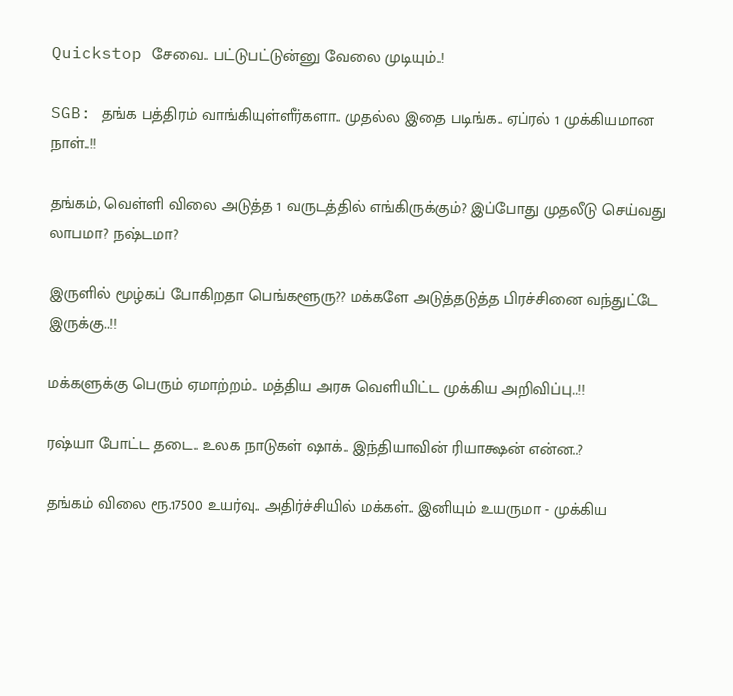Quickstop சேவை.. பட்டுபட்டுன்னு வேலை முடியும்..!

SGB: தங்க பத்திரம் வாங்கியுள்ளீர்களா.. முதல்ல இதை படிங்க.. ஏப்ரல் 1 முக்கியமான நாள்..!!

தங்கம், வெள்ளி விலை அடுத்த 1 வருடத்தில் எங்கிருக்கும்? இப்போது முதலீடு செய்வது லாபமா? நஷ்டமா?

இருளில் மூழ்கப் போகிறதா பெங்களூரு?? மக்களே அடுத்தடுத்த பிரச்சினை வந்துட்டே இருக்கு..!!

மக்களுக்கு பெரும் ஏமாற்றம்.. மத்திய அரசு வெளியிட்ட முக்கிய அறிவிப்பு..!!

ரஷ்யா போட்ட தடை.. உலக நாடுகள் ஷாக்.. இந்தியாவின் ரியாக்ஷன் என்ன..?

தங்கம் விலை ரூ.17500 உயர்வு.. அதிர்ச்சியில் மக்கள்.. இனியும் உயருமா - முக்கிய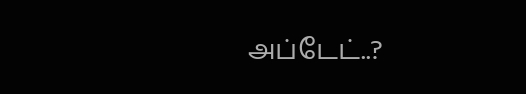அப்டேட்..?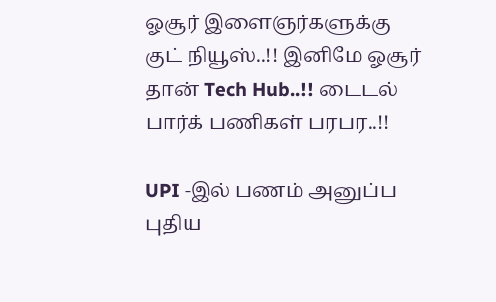ஓசூர் இளைஞர்களுக்கு குட் நியூஸ்..!! இனிமே ஓசூர் தான் Tech Hub..!! டைடல் பார்க் பணிகள் பரபர..!!

UPI -இல் பணம் அனுப்ப புதிய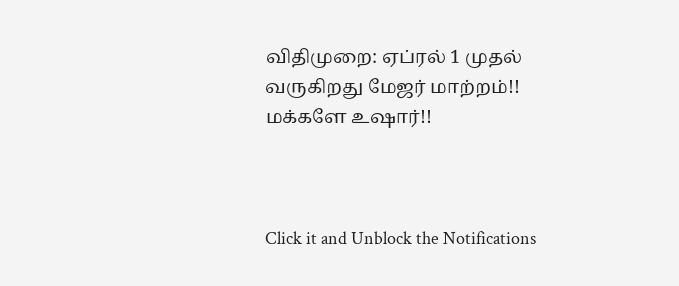விதிமுறை: ஏப்ரல் 1 முதல் வருகிறது மேஜர் மாற்றம்!! மக்களே உஷார்!!



Click it and Unblock the Notifications